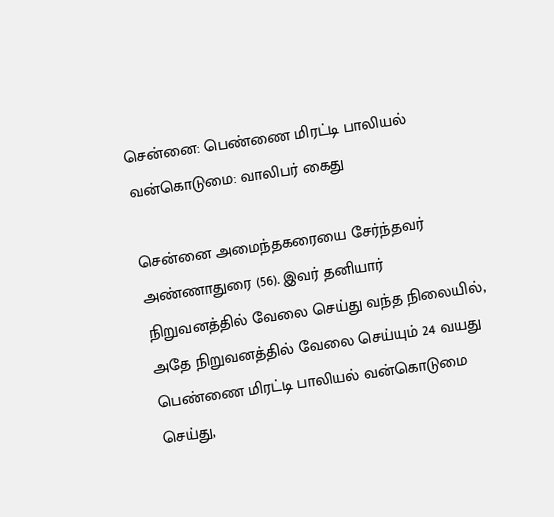சென்னை: பெண்ணை மிரட்டி பாலியல் வன்கொடுமை: வாலிபர் கைது

சென்னை அமைந்தகரையை சேர்ந்தவர் அண்ணாதுரை (56). இவர் தனியார் நிறுவனத்தில் வேலை செய்து வந்த நிலையில், அதே நிறுவனத்தில் வேலை செய்யும் 24 வயது பெண்ணை மிரட்டி பாலியல் வன்கொடுமை செய்து,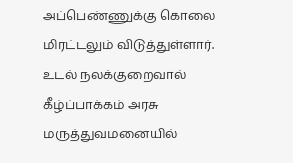அப்பெண்ணுக்கு கொலை மிரட்டலும் விடுத்துள்ளார். உடல் நலக்குறைவால் கீழ்ப்பாக்கம் அரசு மருத்துவமனையில்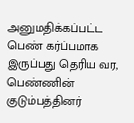அனுமதிக்கப்பட்ட பெண் கர்ப்பமாக இருப்பது தெரிய வர, பெண்ணின் குடும்பத்தினர்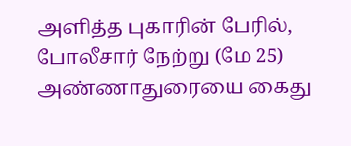அளித்த புகாரின் பேரில், போலீசார் நேற்று (மே 25) அண்ணாதுரையை கைது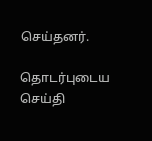செய்தனர்.

தொடர்புடைய செய்தி